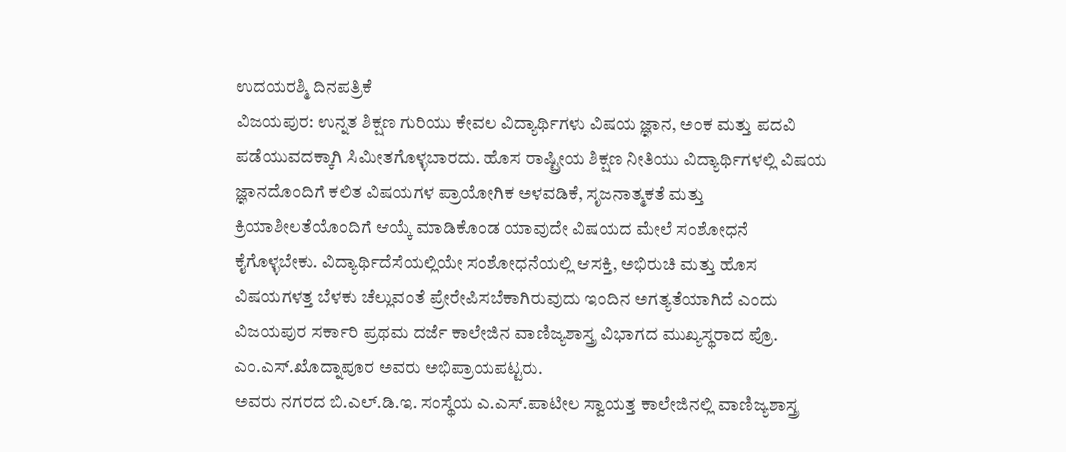ಉದಯರಶ್ಮಿ ದಿನಪತ್ರಿಕೆ
ವಿಜಯಪುರ: ಉನ್ನತ ಶಿಕ್ಷಣ ಗುರಿಯು ಕೇವಲ ವಿದ್ಯಾರ್ಥಿಗಳು ವಿಷಯ ಜ್ಞಾನ, ಅಂಕ ಮತ್ತು ಪದವಿ ಪಡೆಯುವದಕ್ಕಾಗಿ ಸಿಮೀತಗೊಳ್ಳಬಾರದು. ಹೊಸ ರಾಷ್ಟ್ರೀಯ ಶಿಕ್ಷಣ ನೀತಿಯು ವಿದ್ಯಾರ್ಥಿಗಳಲ್ಲಿ ವಿಷಯ ಜ್ಞಾನದೊಂದಿಗೆ ಕಲಿತ ವಿಷಯಗಳ ಪ್ರಾಯೋಗಿಕ ಅಳವಡಿಕೆ, ಸೃಜನಾತ್ಮಕತೆ ಮತ್ತು ಕ್ರಿಯಾಶೀಲತೆಯೊಂದಿಗೆ ಆಯ್ಕೆ ಮಾಡಿಕೊಂಡ ಯಾವುದೇ ವಿಷಯದ ಮೇಲೆ ಸಂಶೋಧನೆ ಕೈಗೊಳ್ಳಬೇಕು. ವಿದ್ಯಾರ್ಥಿದೆಸೆಯಲ್ಲಿಯೇ ಸಂಶೋಧನೆಯಲ್ಲಿ ಆಸಕ್ತಿ, ಅಭಿರುಚಿ ಮತ್ತು ಹೊಸ ವಿಷಯಗಳತ್ತ ಬೆಳಕು ಚೆಲ್ಲುವಂತೆ ಪ್ರೇರೇಪಿಸಬೆಕಾಗಿರುವುದು ಇಂದಿನ ಅಗತ್ಯತೆಯಾಗಿದೆ ಎಂದು ವಿಜಯಪುರ ಸರ್ಕಾರಿ ಪ್ರಥಮ ದರ್ಜೆ ಕಾಲೇಜಿನ ವಾಣಿಜ್ಯಶಾಸ್ತ್ರ ವಿಭಾಗದ ಮುಖ್ಯಸ್ಥರಾದ ಪ್ರೊ. ಎಂ.ಎಸ್.ಖೊದ್ನಾಪೂರ ಅವರು ಅಭಿಪ್ರಾಯಪಟ್ಟರು.
ಅವರು ನಗರದ ಬಿ.ಎಲ್.ಡಿ.ಇ. ಸಂಸ್ಥೆಯ ಎ.ಎಸ್.ಪಾಟೀಲ ಸ್ವಾಯತ್ತ ಕಾಲೇಜಿನಲ್ಲಿ ವಾಣಿಜ್ಯಶಾಸ್ತ್ರ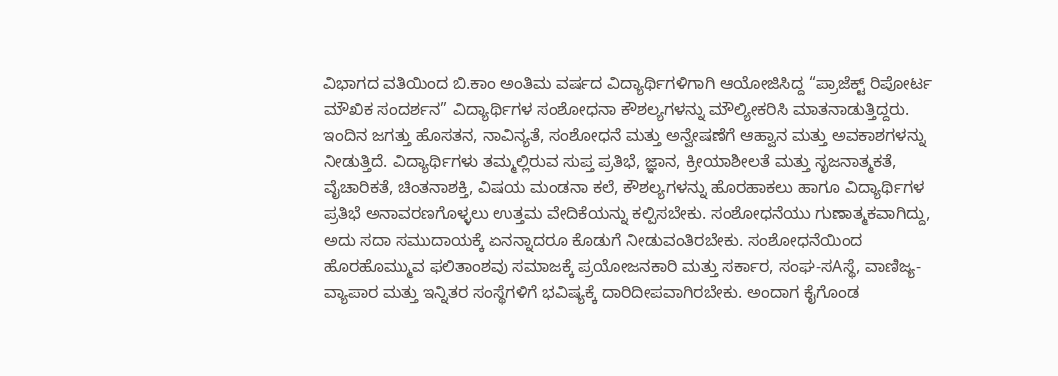ವಿಭಾಗದ ವತಿಯಿಂದ ಬಿ.ಕಾಂ ಅಂತಿಮ ವರ್ಷದ ವಿದ್ಯಾರ್ಥಿಗಳಿಗಾಗಿ ಆಯೋಜಿಸಿದ್ದ “ಪ್ರಾಜೆಕ್ಟ್ ರಿಪೋರ್ಟ ಮೌಖಿಕ ಸಂದರ್ಶನ” ವಿದ್ಯಾರ್ಥಿಗಳ ಸಂಶೋಧನಾ ಕೌಶಲ್ಯಗಳನ್ನು ಮೌಲ್ಯೀಕರಿಸಿ ಮಾತನಾಡುತ್ತಿದ್ದರು.
ಇಂದಿನ ಜಗತ್ತು ಹೊಸತನ, ನಾವಿನ್ಯತೆ, ಸಂಶೋಧನೆ ಮತ್ತು ಅನ್ವೇಷಣೆಗೆ ಆಹ್ವಾನ ಮತ್ತು ಅವಕಾಶಗಳನ್ನು ನೀಡುತ್ತಿದೆ. ವಿದ್ಯಾರ್ಥಿಗಳು ತಮ್ಮಲ್ಲಿರುವ ಸುಪ್ತ ಪ್ರತಿಭೆ, ಜ್ಞಾನ, ಕ್ರೀಯಾಶೀಲತೆ ಮತ್ತು ಸೃಜನಾತ್ಮಕತೆ, ವೈಚಾರಿಕತೆ, ಚಿಂತನಾಶಕ್ತಿ, ವಿಷಯ ಮಂಡನಾ ಕಲೆ, ಕೌಶಲ್ಯಗಳನ್ನು ಹೊರಹಾಕಲು ಹಾಗೂ ವಿದ್ಯಾರ್ಥಿಗಳ ಪ್ರತಿಭೆ ಅನಾವರಣಗೊಳ್ಳಲು ಉತ್ತಮ ವೇದಿಕೆಯನ್ನು ಕಲ್ಪಿಸಬೇಕು. ಸಂಶೋಧನೆಯು ಗುಣಾತ್ಮಕವಾಗಿದ್ದು, ಅದು ಸದಾ ಸಮುದಾಯಕ್ಕೆ ಏನನ್ನಾದರೂ ಕೊಡುಗೆ ನೀಡುವಂತಿರಬೇಕು. ಸಂಶೋಧನೆಯಿಂದ ಹೊರಹೊಮ್ಮುವ ಫಲಿತಾಂಶವು ಸಮಾಜಕ್ಕೆ ಪ್ರಯೋಜನಕಾರಿ ಮತ್ತು ಸರ್ಕಾರ, ಸಂಘ-ಸAಸ್ಥೆ, ವಾಣಿಜ್ಯ-ವ್ಯಾಪಾರ ಮತ್ತು ಇನ್ನಿತರ ಸಂಸ್ಥೆಗಳಿಗೆ ಭವಿಷ್ಯಕ್ಕೆ ದಾರಿದೀಪವಾಗಿರಬೇಕು. ಅಂದಾಗ ಕೈಗೊಂಡ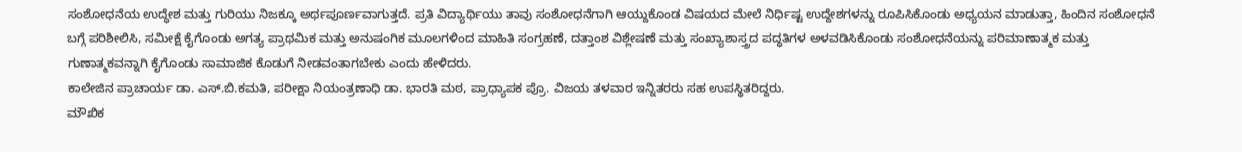ಸಂಶೋಧನೆಯ ಉದ್ಧೇಶ ಮತ್ತು ಗುರಿಯು ನಿಜಕ್ಕೂ ಅರ್ಥಪೂರ್ಣವಾಗುತ್ತದೆ. ಪ್ರತಿ ವಿದ್ಯಾರ್ಥಿಯು ತಾವು ಸಂಶೋಧನೆಗಾಗಿ ಆಯ್ದುಕೊಂಡ ವಿಷಯದ ಮೇಲೆ ನಿರ್ಧಿಷ್ಟ ಉದ್ದೇಶಗಳನ್ನು ರೂಪಿಸಿಕೊಂಡು ಅಧ್ಯಯನ ಮಾಡುತ್ತಾ, ಹಿಂದಿನ ಸಂಶೋಧನೆ ಬಗ್ಗೆ ಪರಿಶೀಲಿಸಿ, ಸಮೀಕ್ಷೆ ಕೈಗೊಂಡು ಅಗತ್ಯ ಪ್ರಾಥಮಿಕ ಮತ್ತು ಅನುಷಂಗಿಕ ಮೂಲಗಳಿಂದ ಮಾಹಿತಿ ಸಂಗ್ರಹಣೆ, ದತ್ತಾಂಶ ವಿಶ್ಲೇಷಣೆ ಮತ್ತು ಸಂಖ್ಯಾಶಾಸ್ತ್ರದ ಪದ್ಧತಿಗಳ ಅಳವಡಿಸಿಕೊಂಡು ಸಂಶೋಧನೆಯನ್ನು ಪರಿಮಾಣಾತ್ಮಕ ಮತ್ತು ಗುಣಾತ್ಮಕವನ್ನಾಗಿ ಕೈಗೊಂಡು ಸಾಮಾಜಿಕ ಕೊಡುಗೆ ನೀಡವಂತಾಗಬೇಕು ಎಂದು ಹೇಳಿದರು.
ಕಾಲೇಜಿನ ಪ್ರಾಚಾರ್ಯ ಡಾ. ಎಸ್.ಬಿ.ಕಮತಿ, ಪರೀಕ್ಷಾ ನಿಯಂತ್ರಣಾಧಿ ಡಾ. ಭಾರತಿ ಮಠ, ಪ್ರಾಧ್ಯಾಪಕ ಪ್ರೊ. ವಿಜಯ ತಳವಾರ ಇನ್ನಿತರರು ಸಹ ಉಪಸ್ಥಿತರಿದ್ದರು.
ಮೌಖಿಕ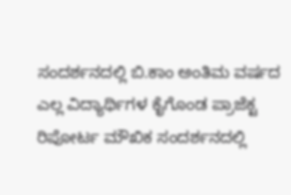ಸಂದರ್ಶನದಲ್ಲಿ ಬಿ.ಕಾಂ ಅಂತಿಮ ವರ್ಷದ ಎಲ್ಲ ವಿದ್ಯಾರ್ಥಿಗಳ ಕೈಗೊಂಡ ಪ್ರಾಜೆಕ್ಟ ರಿಪೋರ್ಟ ಮೌಖಿಕ ಸಂದರ್ಶನದಲ್ಲಿ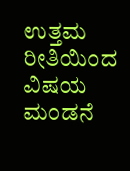ಉತ್ತಮ ರೀತಿಯಿಂದ ವಿಷಯ ಮಂಡನೆ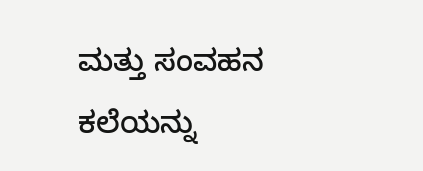ಮತ್ತು ಸಂವಹನ ಕಲೆಯನ್ನು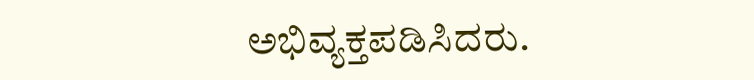ಅಭಿವ್ಯಕ್ತಪಡಿಸಿದರು.